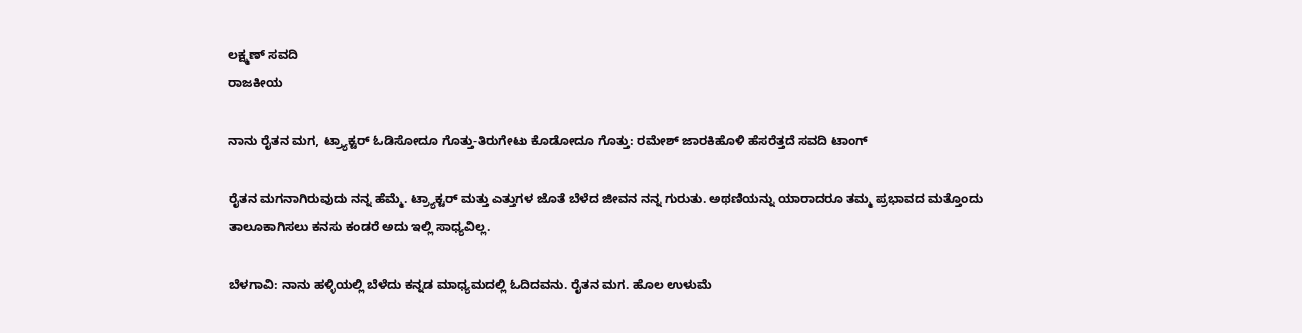ಲಕ್ಷ್ಮಣ್ ಸವದಿ
ರಾಜಕೀಯ

ನಾನು ರೈತನ ಮಗ, ಟ್ರ್ಯಾಕ್ಟರ್ ಓಡಿಸೋದೂ ಗೊತ್ತು-ತಿರುಗೇಟು ಕೊಡೋದೂ ಗೊತ್ತು: ರಮೇಶ್ ಜಾರಕಿಹೊಳಿ ಹೆಸರೆತ್ತದೆ ಸವದಿ ಟಾಂಗ್

ರೈತನ ಮಗನಾಗಿರುವುದು ನನ್ನ ಹೆಮ್ಮೆ. ಟ್ರ್ಯಾಕ್ಟರ್ ಮತ್ತು ಎತ್ತುಗಳ ಜೊತೆ ಬೆಳೆದ ಜೀವನ ನನ್ನ ಗುರುತು. ಅಥಣಿಯನ್ನು ಯಾರಾದರೂ ತಮ್ಮ ಪ್ರಭಾವದ ಮತ್ತೊಂದು ತಾಲೂಕಾಗಿಸಲು ಕನಸು ಕಂಡರೆ ಅದು ಇಲ್ಲಿ ಸಾಧ್ಯವಿಲ್ಲ.

ಬೆಳಗಾವಿ: ನಾನು ಹಳ್ಳಿಯಲ್ಲಿ ಬೆಳೆದು ಕನ್ನಡ ಮಾಧ್ಯಮದಲ್ಲಿ ಓದಿದವನು. ರೈತನ ಮಗ. ಹೊಲ ಉಳುಮೆ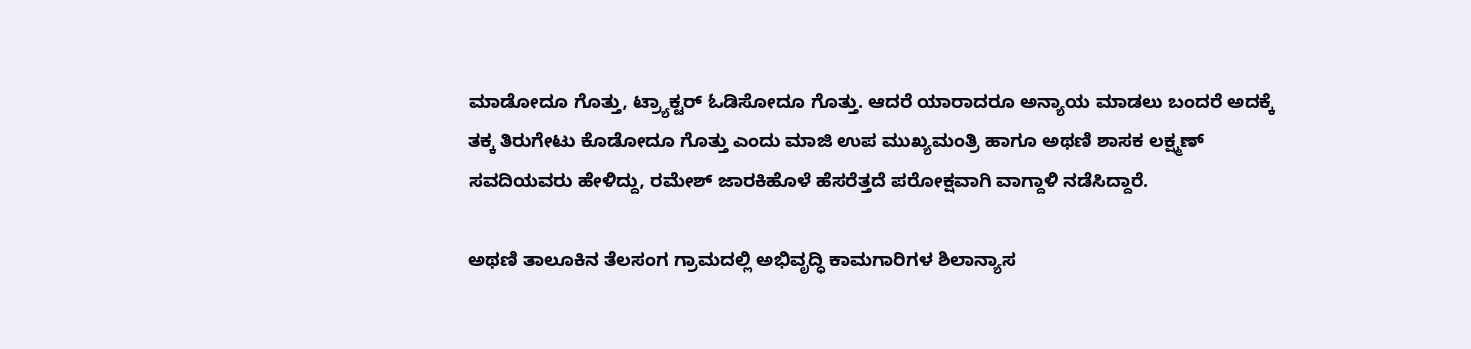ಮಾಡೋದೂ ಗೊತ್ತು, ಟ್ರ್ಯಾಕ್ಟರ್ ಓಡಿಸೋದೂ ಗೊತ್ತು. ಆದರೆ ಯಾರಾದರೂ ಅನ್ಯಾಯ ಮಾಡಲು ಬಂದರೆ ಅದಕ್ಕೆ ತಕ್ಕ ತಿರುಗೇಟು ಕೊಡೋದೂ ಗೊತ್ತು ಎಂದು ಮಾಜಿ ಉಪ ಮುಖ್ಯಮಂತ್ರಿ ಹಾಗೂ ಅಥಣಿ ಶಾಸಕ ಲಕ್ಷ್ಮಣ್ ಸವದಿಯವರು ಹೇಳಿದ್ದು, ರಮೇಶ್ ಜಾರಕಿಹೊಳೆ ಹೆಸರೆತ್ತದೆ ಪರೋಕ್ಷವಾಗಿ ವಾಗ್ದಾಳಿ ನಡೆಸಿದ್ದಾರೆ.

ಅಥಣಿ ತಾಲೂಕಿನ ತೆಲಸಂಗ ಗ್ರಾಮದಲ್ಲಿ ಅಭಿವೃದ್ಧಿ ಕಾಮಗಾರಿಗಳ ಶಿಲಾನ್ಯಾಸ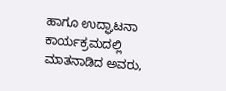ಹಾಗೂ ಉದ್ಘಾಟನಾ ಕಾರ್ಯಕ್ರಮದಲ್ಲಿ ಮಾತನಾಡಿದ ಅವರು,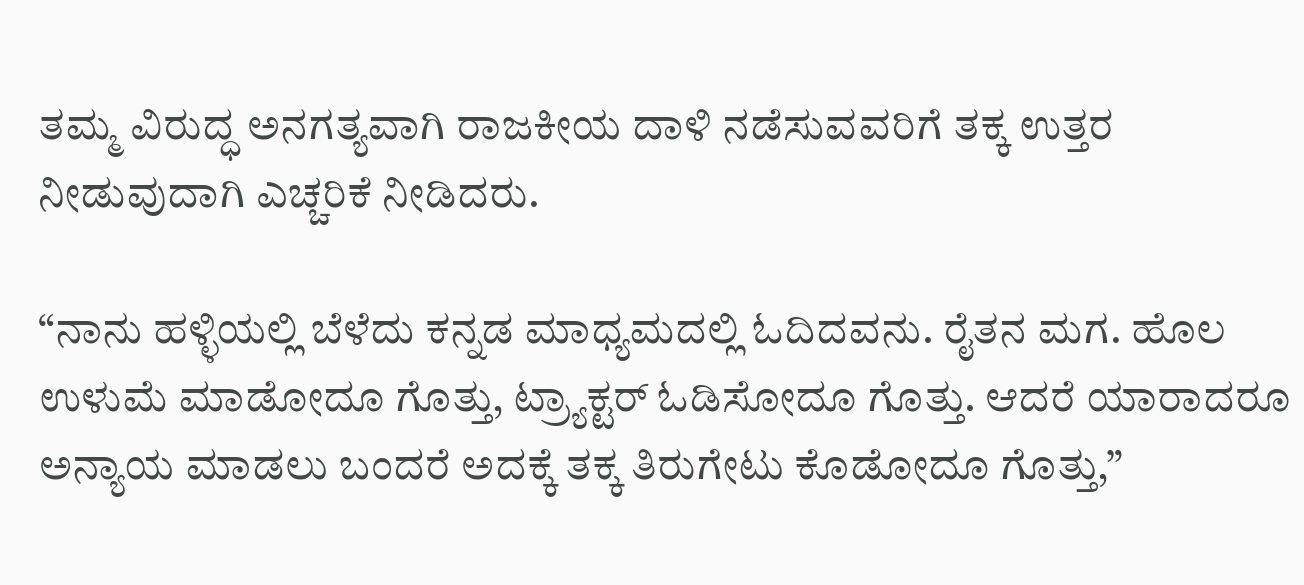ತಮ್ಮ ವಿರುದ್ಧ ಅನಗತ್ಯವಾಗಿ ರಾಜಕೀಯ ದಾಳಿ ನಡೆಸುವವರಿಗೆ ತಕ್ಕ ಉತ್ತರ ನೀಡುವುದಾಗಿ ಎಚ್ಚರಿಕೆ ನೀಡಿದರು.

“ನಾನು ಹಳ್ಳಿಯಲ್ಲಿ ಬೆಳೆದು ಕನ್ನಡ ಮಾಧ್ಯಮದಲ್ಲಿ ಓದಿದವನು. ರೈತನ ಮಗ. ಹೊಲ ಉಳುಮೆ ಮಾಡೋದೂ ಗೊತ್ತು, ಟ್ರ್ಯಾಕ್ಟರ್ ಓಡಿಸೋದೂ ಗೊತ್ತು. ಆದರೆ ಯಾರಾದರೂ ಅನ್ಯಾಯ ಮಾಡಲು ಬಂದರೆ ಅದಕ್ಕೆ ತಕ್ಕ ತಿರುಗೇಟು ಕೊಡೋದೂ ಗೊತ್ತು,”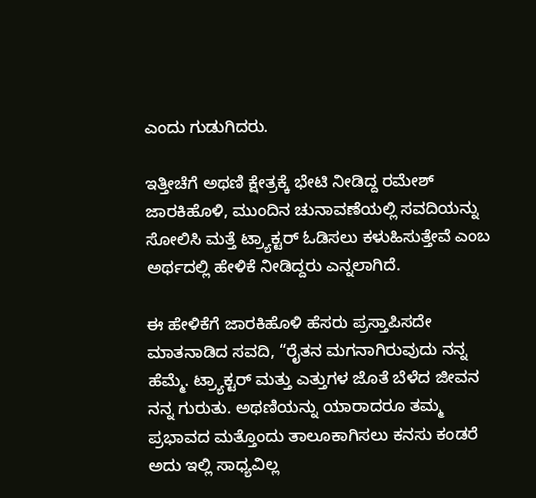ಎಂದು ಗುಡುಗಿದರು.

ಇತ್ತೀಚೆಗೆ ಅಥಣಿ ಕ್ಷೇತ್ರಕ್ಕೆ ಭೇಟಿ ನೀಡಿದ್ದ ರಮೇಶ್ ಜಾರಕಿಹೊಳಿ, ಮುಂದಿನ ಚುನಾವಣೆಯಲ್ಲಿ ಸವದಿಯನ್ನು ಸೋಲಿಸಿ ಮತ್ತೆ ಟ್ರ್ಯಾಕ್ಟರ್ ಓಡಿಸಲು ಕಳುಹಿಸುತ್ತೇವೆ ಎಂಬ ಅರ್ಥದಲ್ಲಿ ಹೇಳಿಕೆ ನೀಡಿದ್ದರು ಎನ್ನಲಾಗಿದೆ.

ಈ ಹೇಳಿಕೆಗೆ ಜಾರಕಿಹೊಳಿ ಹೆಸರು ಪ್ರಸ್ತಾಪಿಸದೇ ಮಾತನಾಡಿದ ಸವದಿ, “ರೈತನ ಮಗನಾಗಿರುವುದು ನನ್ನ ಹೆಮ್ಮೆ. ಟ್ರ್ಯಾಕ್ಟರ್ ಮತ್ತು ಎತ್ತುಗಳ ಜೊತೆ ಬೆಳೆದ ಜೀವನ ನನ್ನ ಗುರುತು. ಅಥಣಿಯನ್ನು ಯಾರಾದರೂ ತಮ್ಮ ಪ್ರಭಾವದ ಮತ್ತೊಂದು ತಾಲೂಕಾಗಿಸಲು ಕನಸು ಕಂಡರೆ ಅದು ಇಲ್ಲಿ ಸಾಧ್ಯವಿಲ್ಲ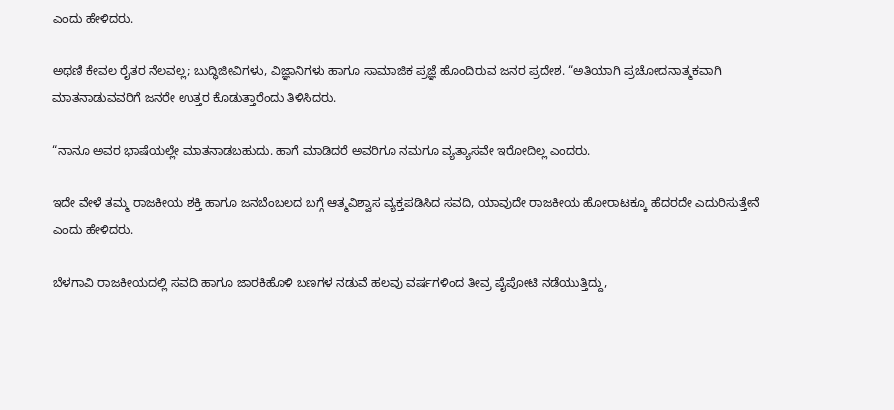ಎಂದು ಹೇಳಿದರು.

ಅಥಣಿ ಕೇವಲ ರೈತರ ನೆಲವಲ್ಲ; ಬುದ್ಧಿಜೀವಿಗಳು, ವಿಜ್ಞಾನಿಗಳು ಹಾಗೂ ಸಾಮಾಜಿಕ ಪ್ರಜ್ಞೆ ಹೊಂದಿರುವ ಜನರ ಪ್ರದೇಶ. “ಅತಿಯಾಗಿ ಪ್ರಚೋದನಾತ್ಮಕವಾಗಿ ಮಾತನಾಡುವವರಿಗೆ ಜನರೇ ಉತ್ತರ ಕೊಡುತ್ತಾರೆಂದು ತಿಳಿಸಿದರು.

“ನಾನೂ ಅವರ ಭಾಷೆಯಲ್ಲೇ ಮಾತನಾಡಬಹುದು. ಹಾಗೆ ಮಾಡಿದರೆ ಅವರಿಗೂ ನಮಗೂ ವ್ಯತ್ಯಾಸವೇ ಇರೋದಿಲ್ಲ ಎಂದರು.

ಇದೇ ವೇಳೆ ತಮ್ಮ ರಾಜಕೀಯ ಶಕ್ತಿ ಹಾಗೂ ಜನಬೆಂಬಲದ ಬಗ್ಗೆ ಆತ್ಮವಿಶ್ವಾಸ ವ್ಯಕ್ತಪಡಿಸಿದ ಸವದಿ, ಯಾವುದೇ ರಾಜಕೀಯ ಹೋರಾಟಕ್ಕೂ ಹೆದರದೇ ಎದುರಿಸುತ್ತೇನೆ ಎಂದು ಹೇಳಿದರು.

ಬೆಳಗಾವಿ ರಾಜಕೀಯದಲ್ಲಿ ಸವದಿ ಹಾಗೂ ಜಾರಕಿಹೊಳಿ ಬಣಗಳ ನಡುವೆ ಹಲವು ವರ್ಷಗಳಿಂದ ತೀವ್ರ ಪೈಪೋಟಿ ನಡೆಯುತ್ತಿದ್ದು,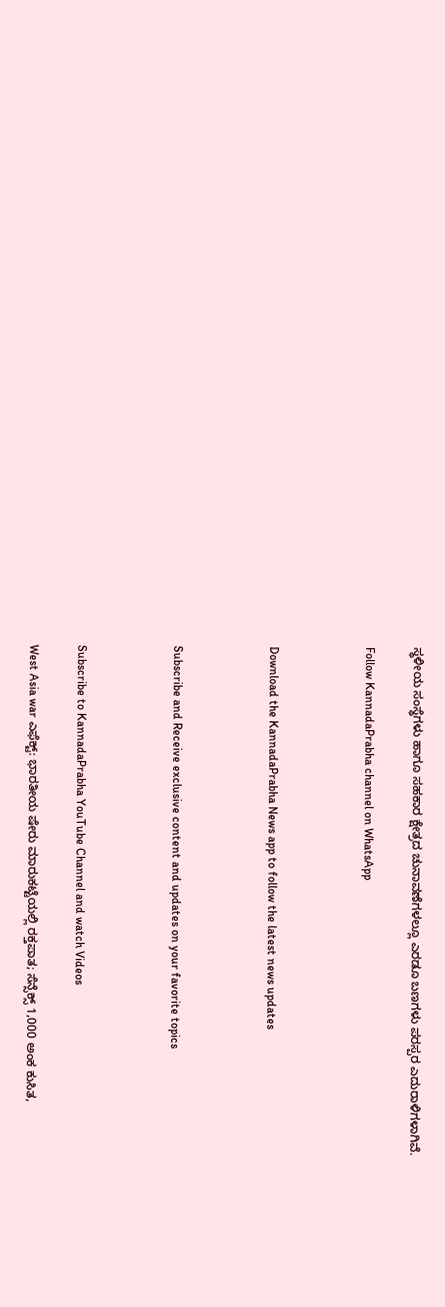ಸ್ಥಳೀಯ ಸಂಸ್ಥೆಗಳು ಹಾಗೂ ಸಹಕಾರ ಕ್ಷೇತ್ರದ ಚುನಾವಣೆಗಳಲ್ಲೂ ಎರಡೂ ಬಣಗಳು ಪರಸ್ಪರ ಎದುರಾಳಿಗಳಾಗಿವೆ.

Follow KannadaPrabha channel on WhatsApp



Download the KannadaPrabha News app to follow the latest news updates



Subscribe and Receive exclusive content and updates on your favorite topics



Subscribe to KannadaPrabha YouTube Channel and watch Videos

West Asia war ಎಫೆಕ್ಟ್: ಭಾರತೀಯ ಷೇರು ಮಾರುಕಟ್ಟೆಯಲ್ಲಿ ರಕ್ತಪಾತ; ಸೆನ್ಸೆಕ್ಸ್ 1,000 ಅಂಕ ಕುಸಿತ,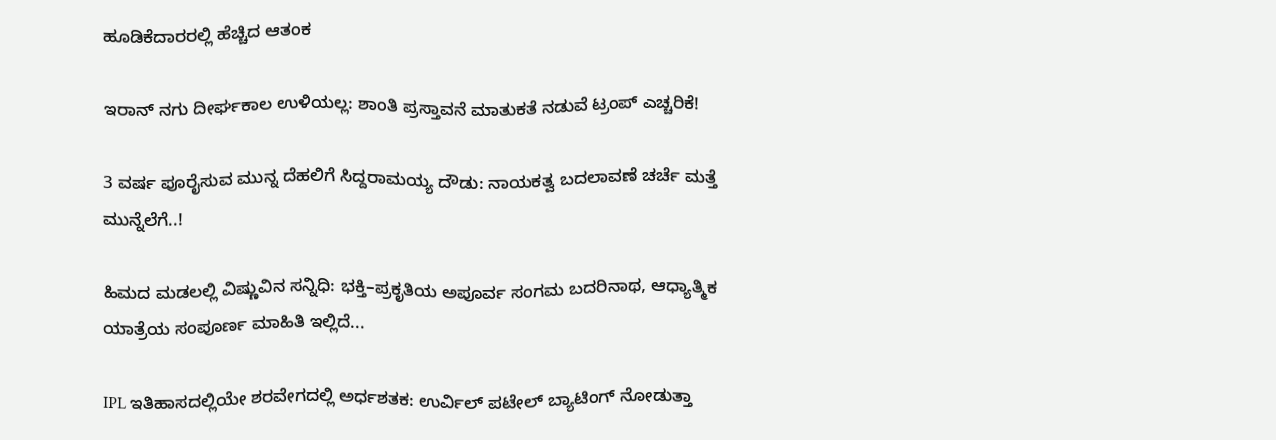ಹೂಡಿಕೆದಾರರಲ್ಲಿ ಹೆಚ್ಚಿದ ಆತಂಕ

ಇರಾನ್ ನಗು ದೀರ್ಘಕಾಲ ಉಳಿಯಲ್ಲ: ಶಾಂತಿ ಪ್ರಸ್ತಾವನೆ ಮಾತುಕತೆ ನಡುವೆ ಟ್ರಂಪ್ ಎಚ್ಚರಿಕೆ!

3 ವರ್ಷ ಪೂರೈಸುವ ಮುನ್ನ ದೆಹಲಿಗೆ ಸಿದ್ದರಾಮಯ್ಯ ದೌಡು: ನಾಯಕತ್ವ ಬದಲಾವಣೆ ಚರ್ಚೆ ಮತ್ತೆ ಮುನ್ನೆಲೆಗೆ..!

ಹಿಮದ ಮಡಲಲ್ಲಿ ವಿಷ್ಣುವಿನ ಸನ್ನಿಧಿ: ಭಕ್ತಿ–ಪ್ರಕೃತಿಯ ಅಪೂರ್ವ ಸಂಗಮ ಬದರಿನಾಥ, ಆಧ್ಯಾತ್ಮಿಕ ಯಾತ್ರೆಯ ಸಂಪೂರ್ಣ ಮಾಹಿತಿ ಇಲ್ಲಿದೆ...

IPL ಇತಿಹಾಸದಲ್ಲಿಯೇ ಶರವೇಗದಲ್ಲಿ ಅರ್ಧಶತಕ: ಉರ್ವಿಲ್ ಪಟೇಲ್ ಬ್ಯಾಟಿಂಗ್ ನೋಡುತ್ತಾ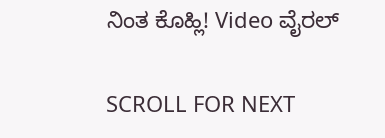ನಿಂತ ಕೊಹ್ಲಿ! Video ವೈರಲ್

SCROLL FOR NEXT